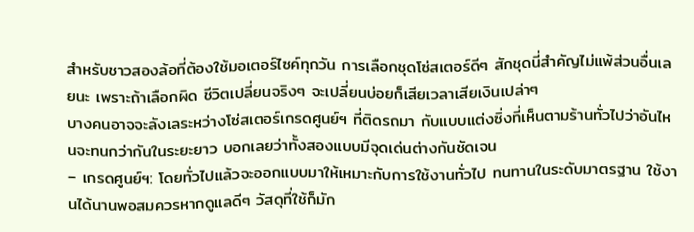สำหรับชาวสองล้อที่ต้องใช้มอเตอร์ไซค์ทุกวัน การเลือกชุดโซ่สเตอร์ดีๆ สักชุดนี่สำคัญไม่แพ้ส่วนอื่นเลยนะ เพราะถ้าเลือกผิด ชีวิตเปลี่ยนจริงๆ จะเปลี่ยนบ่อยก็เสียเวลาเสียเงินเปล่าๆ
บางคนอาจจะลังเลระหว่างโซ่สเตอร์เกรดศูนย์ฯ ที่ติดรถมา กับแบบแต่งซิ่งที่เห็นตามร้านทั่วไปว่าอันไหนจะทนกว่ากันในระยะยาว บอกเลยว่าทั้งสองแบบมีจุดเด่นต่างกันชัดเจน
– เกรดศูนย์ฯ: โดยทั่วไปแล้วจะออกแบบมาให้เหมาะกับการใช้งานทั่วไป ทนทานในระดับมาตรฐาน ใช้งานได้นานพอสมควรหากดูแลดีๆ วัสดุที่ใช้ก็มัก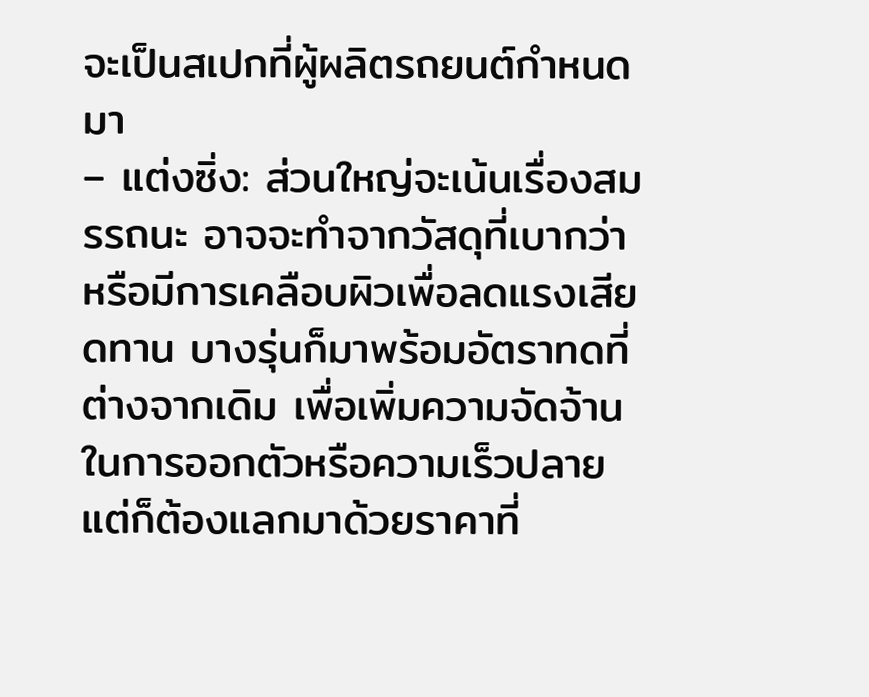จะเป็นสเปกที่ผู้ผลิตรถยนต์กำหนดมา
– แต่งซิ่ง: ส่วนใหญ่จะเน้นเรื่องสมรรถนะ อาจจะทำจากวัสดุที่เบากว่า หรือมีการเคลือบผิวเพื่อลดแรงเสียดทาน บางรุ่นก็มาพร้อมอัตราทดที่ต่างจากเดิม เพื่อเพิ่มความจัดจ้านในการออกตัวหรือความเร็วปลาย แต่ก็ต้องแลกมาด้วยราคาที่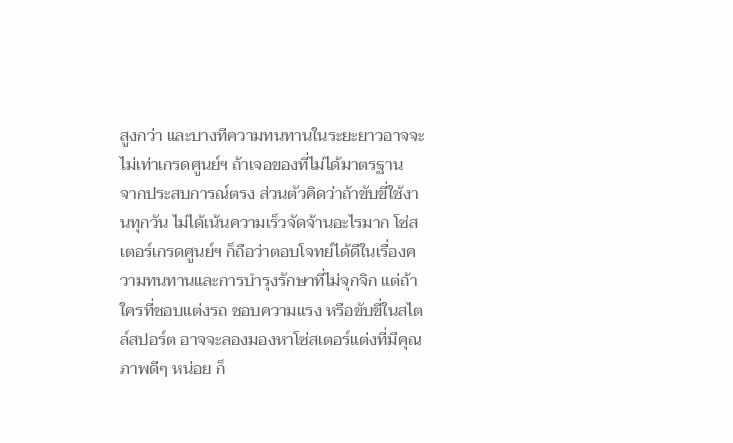สูงกว่า และบางทีความทนทานในระยะยาวอาจจะไม่เท่าเกรดศูนย์ฯ ถ้าเจอของที่ไม่ได้มาตรฐาน
จากประสบการณ์ตรง ส่วนตัวคิดว่าถ้าขับขี่ใช้งานทุกวัน ไม่ได้เน้นความเร็วจัดจ้านอะไรมาก โซ่สเตอร์เกรดศูนย์ฯ ก็ถือว่าตอบโจทย์ได้ดีในเรื่องความทนทานและการบำรุงรักษาที่ไม่จุกจิก แต่ถ้าใครที่ชอบแต่งรถ ชอบความแรง หรือขับขี่ในสไตล์สปอร์ต อาจจะลองมองหาโซ่สเตอร์แต่งที่มีคุณภาพดีๆ หน่อย ก็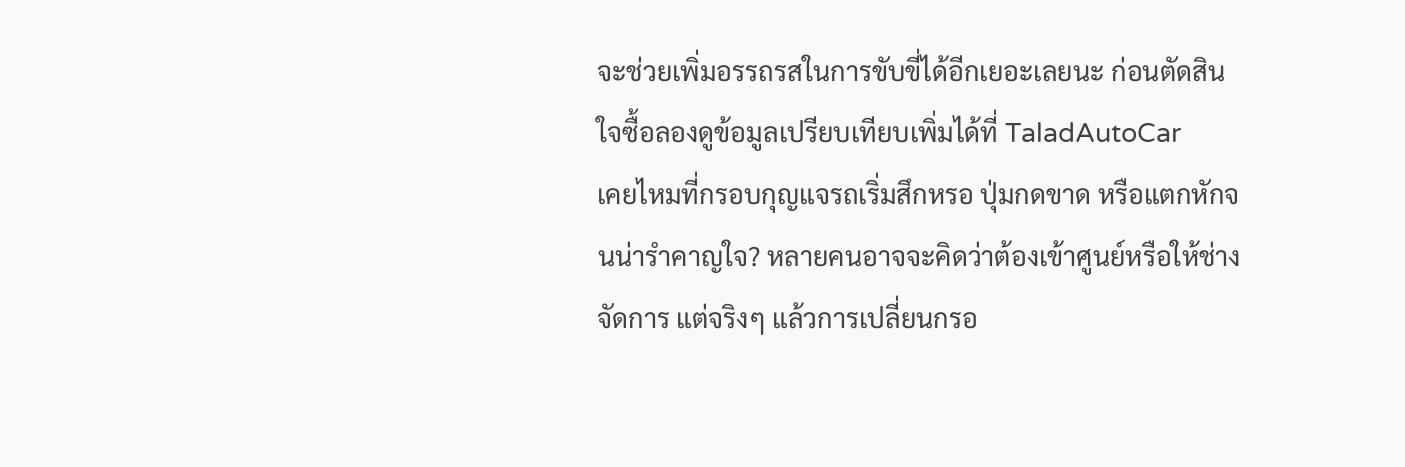จะช่วยเพิ่มอรรถรสในการขับขี่ได้อีกเยอะเลยนะ ก่อนตัดสินใจซื้อลองดูข้อมูลเปรียบเทียบเพิ่มได้ที่ TaladAutoCar
เคยไหมที่กรอบกุญแจรถเริ่มสึกหรอ ปุ่มกดขาด หรือแตกหักจนน่ารำคาญใจ? หลายคนอาจจะคิดว่าต้องเข้าศูนย์หรือให้ช่างจัดการ แต่จริงๆ แล้วการเปลี่ยนกรอ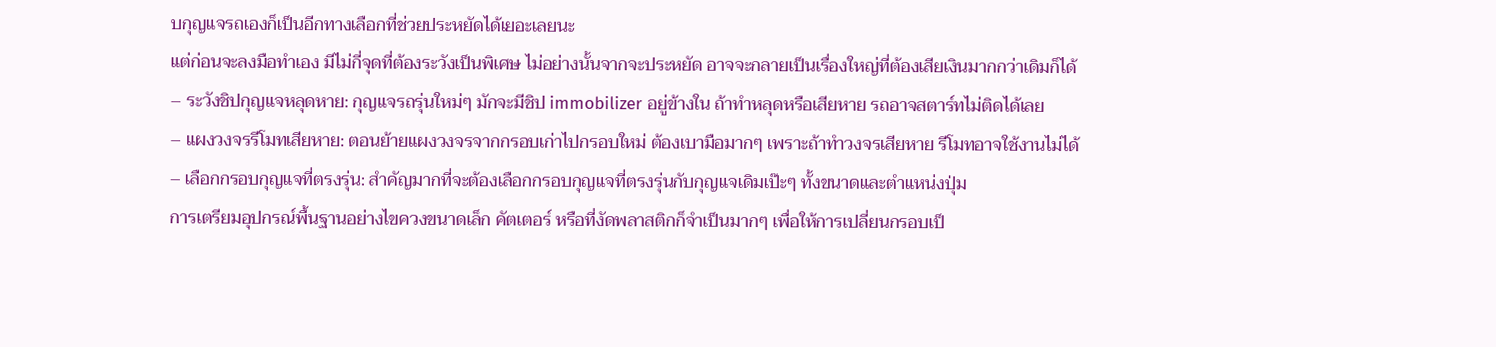บกุญแจรถเองก็เป็นอีกทางเลือกที่ช่วยประหยัดได้เยอะเลยนะ
แต่ก่อนจะลงมือทำเอง มีไม่กี่จุดที่ต้องระวังเป็นพิเศษ ไม่อย่างนั้นจากจะประหยัด อาจจะกลายเป็นเรื่องใหญ่ที่ต้องเสียเงินมากกว่าเดิมก็ได้
– ระวังชิปกุญแจหลุดหาย: กุญแจรถรุ่นใหม่ๆ มักจะมีชิป immobilizer อยู่ข้างใน ถ้าทำหลุดหรือเสียหาย รถอาจสตาร์ทไม่ติดได้เลย
– แผงวงจรรีโมทเสียหาย: ตอนย้ายแผงวงจรจากกรอบเก่าไปกรอบใหม่ ต้องเบามือมากๆ เพราะถ้าทำวงจรเสียหาย รีโมทอาจใช้งานไม่ได้
– เลือกกรอบกุญแจที่ตรงรุ่น: สำคัญมากที่จะต้องเลือกกรอบกุญแจที่ตรงรุ่นกับกุญแจเดิมเป๊ะๆ ทั้งขนาดและตำแหน่งปุ่ม
การเตรียมอุปกรณ์พื้นฐานอย่างไขควงขนาดเล็ก คัตเตอร์ หรือที่งัดพลาสติกก็จำเป็นมากๆ เพื่อให้การเปลี่ยนกรอบเป็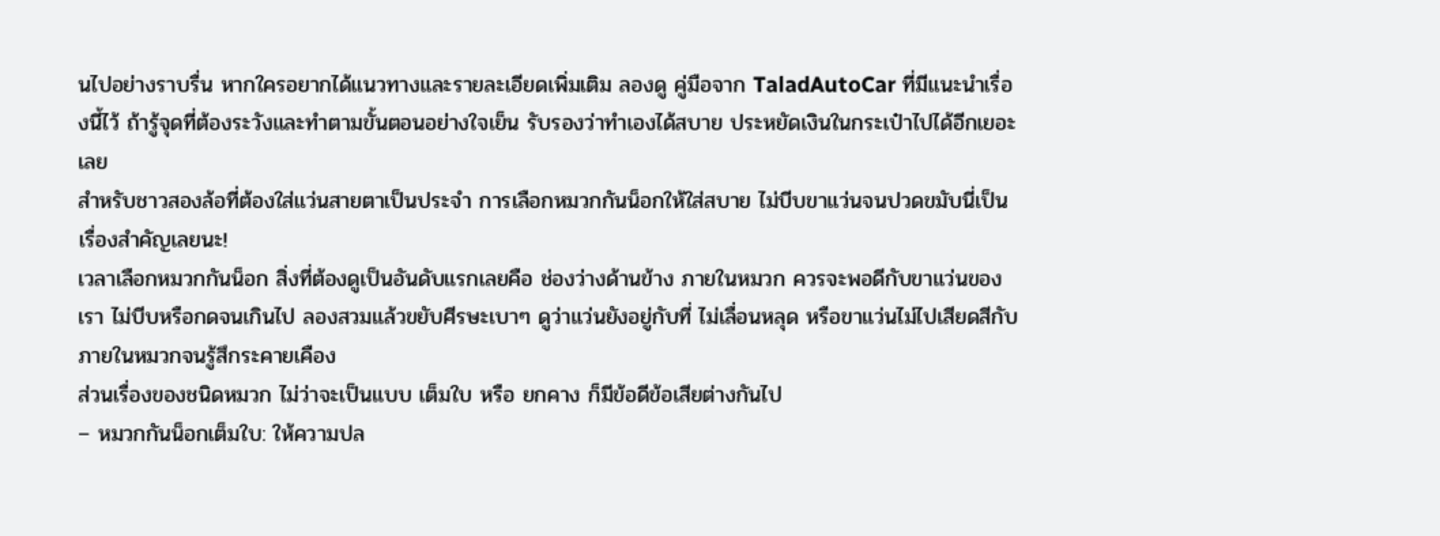นไปอย่างราบรื่น หากใครอยากได้แนวทางและรายละเอียดเพิ่มเติม ลองดู คู่มือจาก TaladAutoCar ที่มีแนะนำเรื่องนี้ไว้ ถ้ารู้จุดที่ต้องระวังและทำตามขั้นตอนอย่างใจเย็น รับรองว่าทำเองได้สบาย ประหยัดเงินในกระเป๋าไปได้อีกเยอะเลย
สำหรับชาวสองล้อที่ต้องใส่แว่นสายตาเป็นประจำ การเลือกหมวกกันน็อกให้ใส่สบาย ไม่บีบขาแว่นจนปวดขมับนี่เป็นเรื่องสำคัญเลยนะ!
เวลาเลือกหมวกกันน็อก สิ่งที่ต้องดูเป็นอันดับแรกเลยคือ ช่องว่างด้านข้าง ภายในหมวก ควรจะพอดีกับขาแว่นของเรา ไม่บีบหรือกดจนเกินไป ลองสวมแล้วขยับศีรษะเบาๆ ดูว่าแว่นยังอยู่กับที่ ไม่เลื่อนหลุด หรือขาแว่นไม่ไปเสียดสีกับภายในหมวกจนรู้สึกระคายเคือง
ส่วนเรื่องของชนิดหมวก ไม่ว่าจะเป็นแบบ เต็มใบ หรือ ยกคาง ก็มีข้อดีข้อเสียต่างกันไป
– หมวกกันน็อกเต็มใบ: ให้ความปล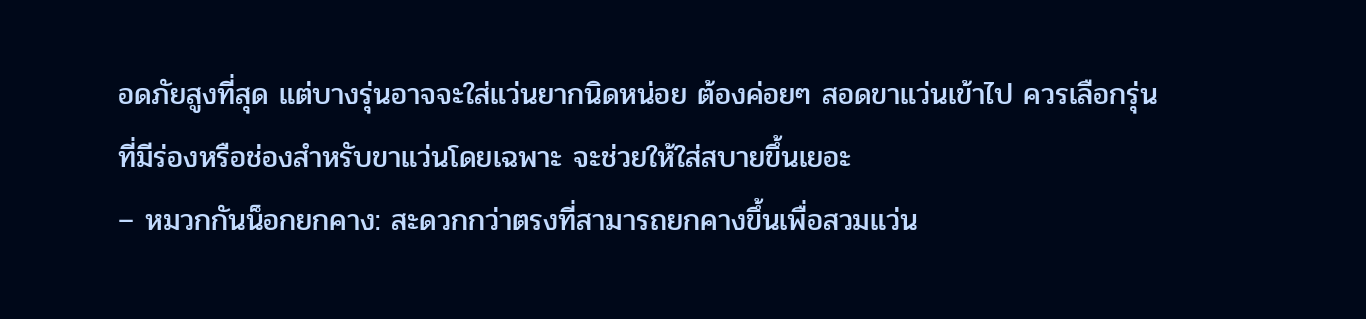อดภัยสูงที่สุด แต่บางรุ่นอาจจะใส่แว่นยากนิดหน่อย ต้องค่อยๆ สอดขาแว่นเข้าไป ควรเลือกรุ่นที่มีร่องหรือช่องสำหรับขาแว่นโดยเฉพาะ จะช่วยให้ใส่สบายขึ้นเยอะ
– หมวกกันน็อกยกคาง: สะดวกกว่าตรงที่สามารถยกคางขึ้นเพื่อสวมแว่น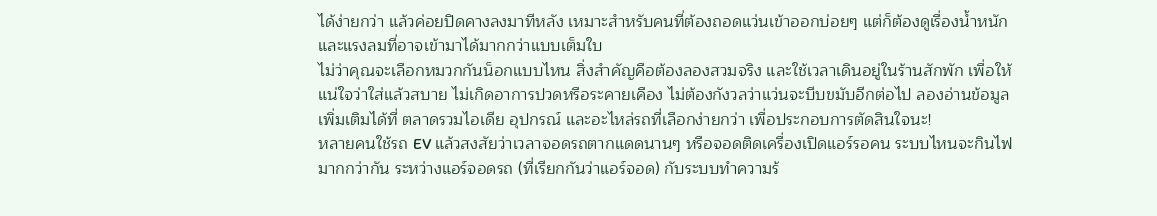ได้ง่ายกว่า แล้วค่อยปิดคางลงมาทีหลัง เหมาะสำหรับคนที่ต้องถอดแว่นเข้าออกบ่อยๆ แต่ก็ต้องดูเรื่องน้ำหนักและแรงลมที่อาจเข้ามาได้มากกว่าแบบเต็มใบ
ไม่ว่าคุณจะเลือกหมวกกันน็อกแบบไหน สิ่งสำคัญคือต้องลองสวมจริง และใช้เวลาเดินอยู่ในร้านสักพัก เพื่อให้แน่ใจว่าใส่แล้วสบาย ไม่เกิดอาการปวดหรือระคายเคือง ไม่ต้องกังวลว่าแว่นจะบีบขมับอีกต่อไป ลองอ่านข้อมูลเพิ่มเติมได้ที่ ตลาดรวมไอเดีย อุปกรณ์ และอะไหล่รถที่เลือกง่ายกว่า เพื่อประกอบการตัดสินใจนะ!
หลายคนใช้รถ EV แล้วสงสัยว่าเวลาจอดรถตากแดดนานๆ หรือจอดติดเครื่องเปิดแอร์รอคน ระบบไหนจะกินไฟมากกว่ากัน ระหว่างแอร์จอดรถ (ที่เรียกกันว่าแอร์จอด) กับระบบทำความร้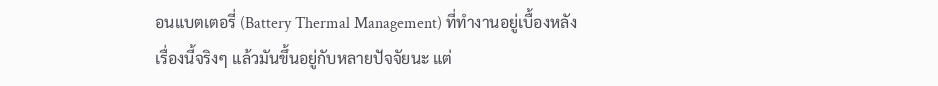อนแบตเตอรี่ (Battery Thermal Management) ที่ทำงานอยู่เบื้องหลัง
เรื่องนี้จริงๆ แล้วมันขึ้นอยู่กับหลายปัจจัยนะ แต่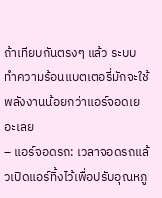ถ้าเทียบกันตรงๆ แล้ว ระบบทำความร้อนแบตเตอรี่มักจะใช้พลังงานน้อยกว่าแอร์จอดเยอะเลย
– แอร์จอดรถ: เวลาจอดรถแล้วเปิดแอร์ทิ้งไว้เพื่อปรับอุณหภู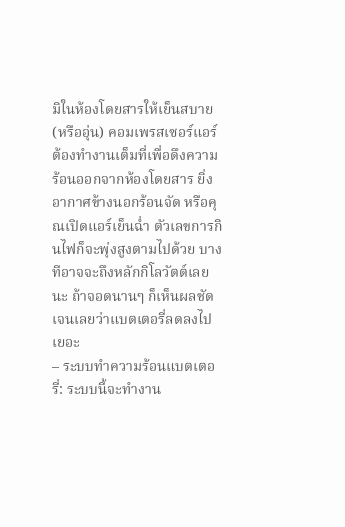มิในห้องโดยสารให้เย็นสบาย (หรืออุ่น) คอมเพรสเซอร์แอร์ต้องทำงานเต็มที่เพื่อดึงความร้อนออกจากห้องโดยสาร ยิ่งอากาศข้างนอกร้อนจัด หรือคุณเปิดแอร์เย็นฉ่ำ ตัวเลขการกินไฟก็จะพุ่งสูงตามไปด้วย บางทีอาจจะถึงหลักกิโลวัตต์เลยนะ ถ้าจอดนานๆ ก็เห็นผลชัดเจนเลยว่าแบตเตอรี่ลดลงไปเยอะ
– ระบบทำความร้อนแบตเตอรี่: ระบบนี้จะทำงาน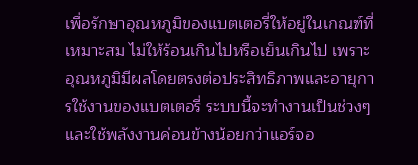เพื่อรักษาอุณหภูมิของแบตเตอรี่ให้อยู่ในเกณฑ์ที่เหมาะสม ไม่ให้ร้อนเกินไปหรือเย็นเกินไป เพราะอุณหภูมิมีผลโดยตรงต่อประสิทธิภาพและอายุการใช้งานของแบตเตอรี่ ระบบนี้จะทำงานเป็นช่วงๆ และใช้พลังงานค่อนข้างน้อยกว่าแอร์จอ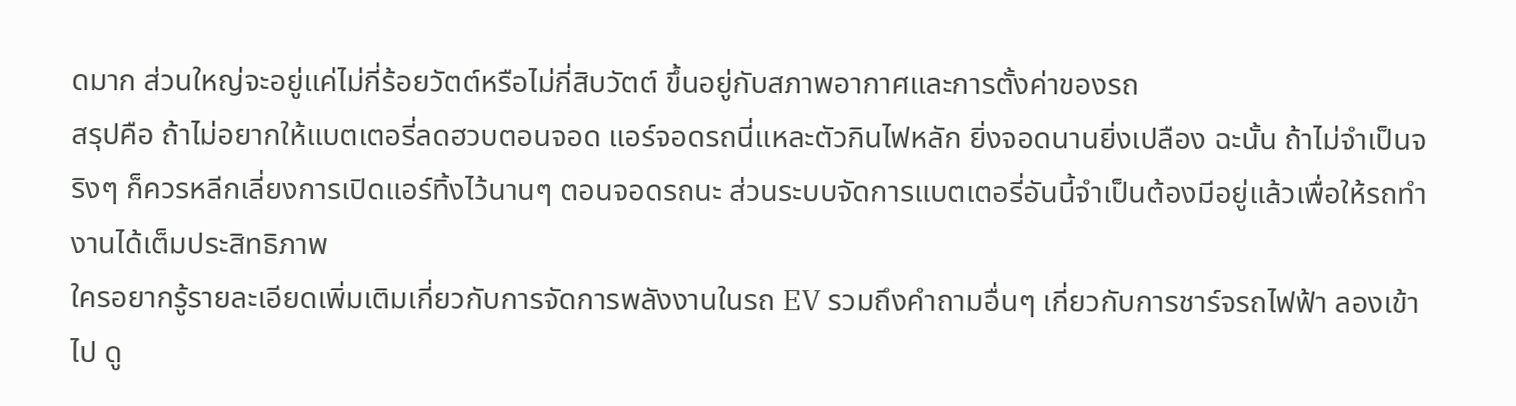ดมาก ส่วนใหญ่จะอยู่แค่ไม่กี่ร้อยวัตต์หรือไม่กี่สิบวัตต์ ขึ้นอยู่กับสภาพอากาศและการตั้งค่าของรถ
สรุปคือ ถ้าไม่อยากให้แบตเตอรี่ลดฮวบตอนจอด แอร์จอดรถนี่แหละตัวกินไฟหลัก ยิ่งจอดนานยิ่งเปลือง ฉะนั้น ถ้าไม่จำเป็นจริงๆ ก็ควรหลีกเลี่ยงการเปิดแอร์ทิ้งไว้นานๆ ตอนจอดรถนะ ส่วนระบบจัดการแบตเตอรี่อันนี้จำเป็นต้องมีอยู่แล้วเพื่อให้รถทำงานได้เต็มประสิทธิภาพ
ใครอยากรู้รายละเอียดเพิ่มเติมเกี่ยวกับการจัดการพลังงานในรถ EV รวมถึงคำถามอื่นๆ เกี่ยวกับการชาร์จรถไฟฟ้า ลองเข้าไป ดู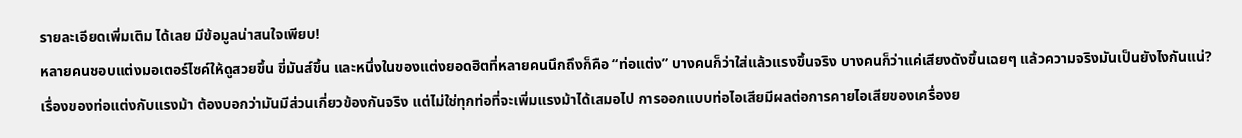รายละเอียดเพิ่มเติม ได้เลย มีข้อมูลน่าสนใจเพียบ!
หลายคนชอบแต่งมอเตอร์ไซค์ให้ดูสวยขึ้น ขี่มันส์ขึ้น และหนึ่งในของแต่งยอดฮิตที่หลายคนนึกถึงก็คือ “ท่อแต่ง” บางคนก็ว่าใส่แล้วแรงขึ้นจริง บางคนก็ว่าแค่เสียงดังขึ้นเฉยๆ แล้วความจริงมันเป็นยังไงกันแน่?
เรื่องของท่อแต่งกับแรงม้า ต้องบอกว่ามันมีส่วนเกี่ยวข้องกันจริง แต่ไม่ใช่ทุกท่อที่จะเพิ่มแรงม้าได้เสมอไป การออกแบบท่อไอเสียมีผลต่อการคายไอเสียของเครื่องย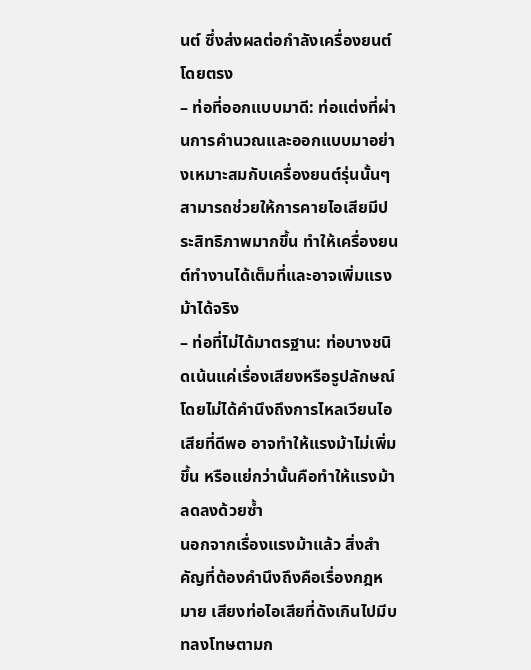นต์ ซึ่งส่งผลต่อกำลังเครื่องยนต์โดยตรง
– ท่อที่ออกแบบมาดี: ท่อแต่งที่ผ่านการคำนวณและออกแบบมาอย่างเหมาะสมกับเครื่องยนต์รุ่นนั้นๆ สามารถช่วยให้การคายไอเสียมีประสิทธิภาพมากขึ้น ทำให้เครื่องยนต์ทำงานได้เต็มที่และอาจเพิ่มแรงม้าได้จริง
– ท่อที่ไม่ได้มาตรฐาน: ท่อบางชนิดเน้นแค่เรื่องเสียงหรือรูปลักษณ์ โดยไม่ได้คำนึงถึงการไหลเวียนไอเสียที่ดีพอ อาจทำให้แรงม้าไม่เพิ่มขึ้น หรือแย่กว่านั้นคือทำให้แรงม้าลดลงด้วยซ้ำ
นอกจากเรื่องแรงม้าแล้ว สิ่งสำคัญที่ต้องคำนึงถึงคือเรื่องกฎหมาย เสียงท่อไอเสียที่ดังเกินไปมีบทลงโทษตามก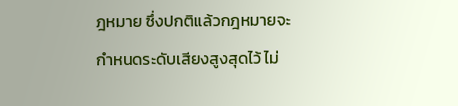ฎหมาย ซึ่งปกติแล้วกฎหมายจะกำหนดระดับเสียงสูงสุดไว้ ไม่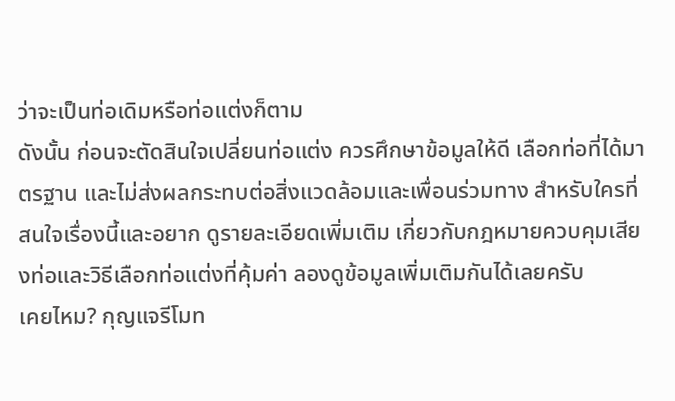ว่าจะเป็นท่อเดิมหรือท่อแต่งก็ตาม
ดังนั้น ก่อนจะตัดสินใจเปลี่ยนท่อแต่ง ควรศึกษาข้อมูลให้ดี เลือกท่อที่ได้มาตรฐาน และไม่ส่งผลกระทบต่อสิ่งแวดล้อมและเพื่อนร่วมทาง สำหรับใครที่สนใจเรื่องนี้และอยาก ดูรายละเอียดเพิ่มเติม เกี่ยวกับกฎหมายควบคุมเสียงท่อและวิธีเลือกท่อแต่งที่คุ้มค่า ลองดูข้อมูลเพิ่มเติมกันได้เลยครับ
เคยไหม? กุญแจรีโมท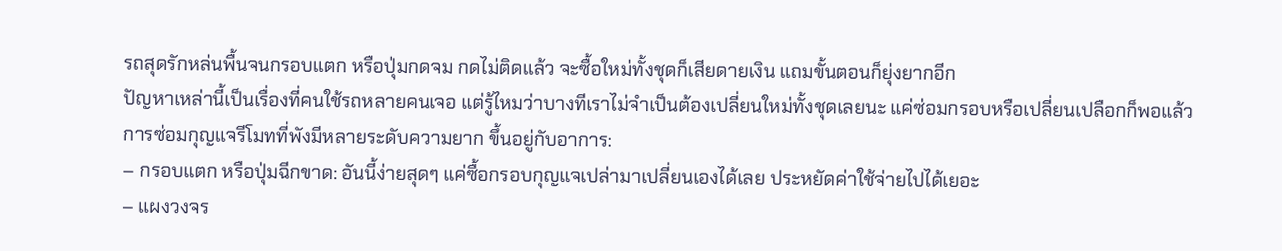รถสุดรักหล่นพื้นจนกรอบแตก หรือปุ่มกดจม กดไม่ติดแล้ว จะซื้อใหม่ทั้งชุดก็เสียดายเงิน แถมขั้นตอนก็ยุ่งยากอีก
ปัญหาเหล่านี้เป็นเรื่องที่คนใช้รถหลายคนเจอ แต่รู้ไหมว่าบางทีเราไม่จำเป็นต้องเปลี่ยนใหม่ทั้งชุดเลยนะ แค่ซ่อมกรอบหรือเปลี่ยนเปลือกก็พอแล้ว
การซ่อมกุญแจรีโมทที่พังมีหลายระดับความยาก ขึ้นอยู่กับอาการ:
– กรอบแตก หรือปุ่มฉีกขาด: อันนี้ง่ายสุดๆ แค่ซื้อกรอบกุญแจเปล่ามาเปลี่ยนเองได้เลย ประหยัดค่าใช้จ่ายไปได้เยอะ
– แผงวงจร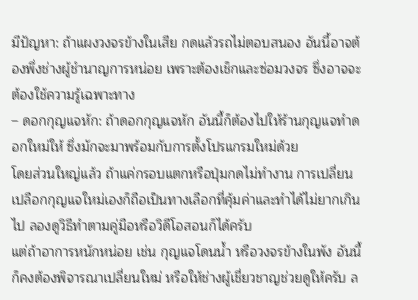มีปัญหา: ถ้าแผงวงจรข้างในเสีย กดแล้วรถไม่ตอบสนอง อันนี้อาจต้องพึ่งช่างผู้ชำนาญการหน่อย เพราะต้องเช็กและซ่อมวงจร ซึ่งอาจจะต้องใช้ความรู้เฉพาะทาง
– ดอกกุญแจหัก: ถ้าดอกกุญแจหัก อันนี้ก็ต้องไปให้ร้านกุญแจทำดอกใหม่ให้ ซึ่งมักจะมาพร้อมกับการตั้งโปรแกรมใหม่ด้วย
โดยส่วนใหญ่แล้ว ถ้าแค่กรอบแตกหรือปุ่มกดไม่ทำงาน การเปลี่ยนเปลือกกุญแจใหม่เองก็ถือเป็นทางเลือกที่คุ้มค่าและทำได้ไม่ยากเกินไป ลองดูวิธีทำตามคู่มือหรือวิดีโอสอนก็ได้ครับ
แต่ถ้าอาการหนักหน่อย เช่น กุญแจโดนน้ำ หรือวงจรข้างในพัง อันนี้ก็คงต้องพิจารณาเปลี่ยนใหม่ หรือให้ช่างผู้เชี่ยวชาญช่วยดูให้ครับ ล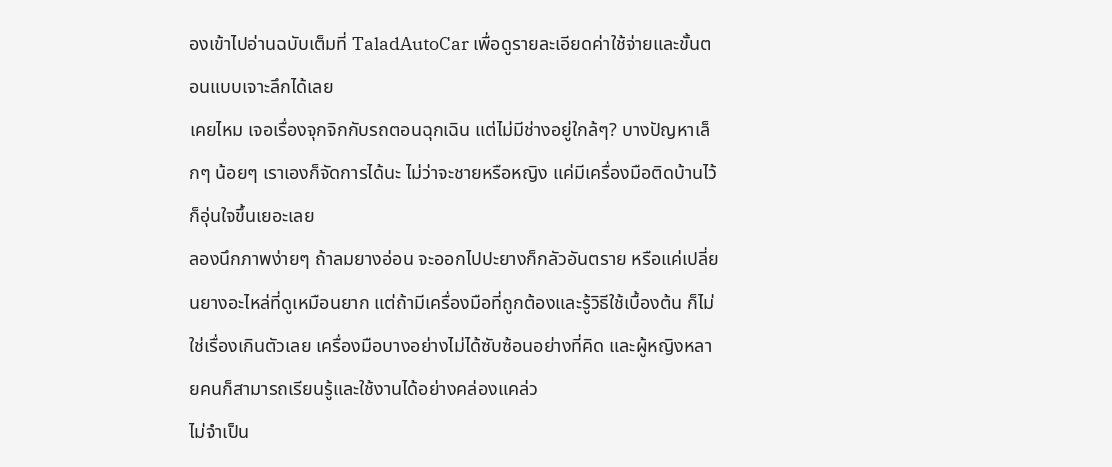องเข้าไปอ่านฉบับเต็มที่ TaladAutoCar เพื่อดูรายละเอียดค่าใช้จ่ายและขั้นตอนแบบเจาะลึกได้เลย
เคยไหม เจอเรื่องจุกจิกกับรถตอนฉุกเฉิน แต่ไม่มีช่างอยู่ใกล้ๆ? บางปัญหาเล็กๆ น้อยๆ เราเองก็จัดการได้นะ ไม่ว่าจะชายหรือหญิง แค่มีเครื่องมือติดบ้านไว้ก็อุ่นใจขึ้นเยอะเลย
ลองนึกภาพง่ายๆ ถ้าลมยางอ่อน จะออกไปปะยางก็กลัวอันตราย หรือแค่เปลี่ยนยางอะไหล่ที่ดูเหมือนยาก แต่ถ้ามีเครื่องมือที่ถูกต้องและรู้วิธีใช้เบื้องต้น ก็ไม่ใช่เรื่องเกินตัวเลย เครื่องมือบางอย่างไม่ได้ซับซ้อนอย่างที่คิด และผู้หญิงหลายคนก็สามารถเรียนรู้และใช้งานได้อย่างคล่องแคล่ว
ไม่จำเป็น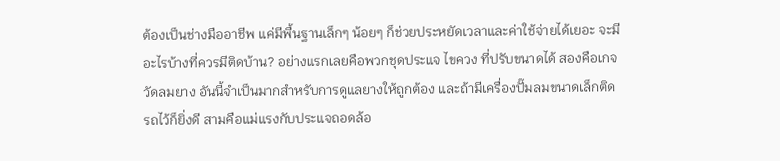ต้องเป็นช่างมืออาชีพ แค่มีพื้นฐานเล็กๆ น้อยๆ ก็ช่วยประหยัดเวลาและค่าใช้จ่ายได้เยอะ จะมีอะไรบ้างที่ควรมีติดบ้าน? อย่างแรกเลยคือพวกชุดประแจ ไขควง ที่ปรับขนาดได้ สองคือเกจวัดลมยาง อันนี้จำเป็นมากสำหรับการดูแลยางให้ถูกต้อง และถ้ามีเครื่องปั๊มลมขนาดเล็กติดรถไว้ก็ยิ่งดี สามคือแม่แรงกับประแจถอดล้อ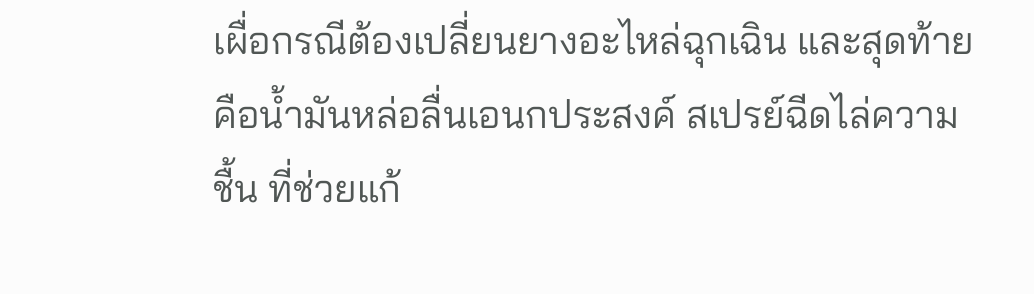เผื่อกรณีต้องเปลี่ยนยางอะไหล่ฉุกเฉิน และสุดท้ายคือน้ำมันหล่อลื่นเอนกประสงค์ สเปรย์ฉีดไล่ความชื้น ที่ช่วยแก้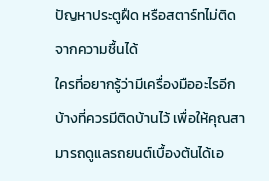ปัญหาประตูฝืด หรือสตาร์ทไม่ติดจากความชื้นได้
ใครที่อยากรู้ว่ามีเครื่องมืออะไรอีกบ้างที่ควรมีติดบ้านไว้ เพื่อให้คุณสามารถดูแลรถยนต์เบื้องต้นได้เอ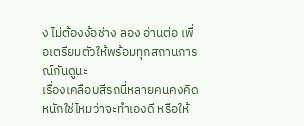ง ไม่ต้องง้อช่าง ลอง อ่านต่อ เพื่อเตรียมตัวให้พร้อมทุกสถานการณ์กันดูนะ
เรื่องเคลือบสีรถนี่หลายคนคงคิดหนักใช่ไหมว่าจะทำเองดี หรือให้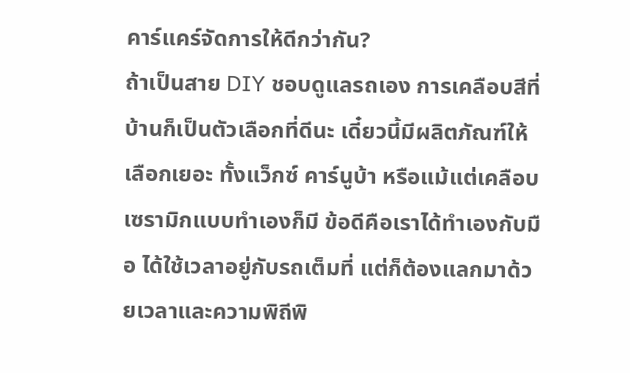คาร์แคร์จัดการให้ดีกว่ากัน?
ถ้าเป็นสาย DIY ชอบดูแลรถเอง การเคลือบสีที่บ้านก็เป็นตัวเลือกที่ดีนะ เดี๋ยวนี้มีผลิตภัณฑ์ให้เลือกเยอะ ทั้งแว็กซ์ คาร์นูบ้า หรือแม้แต่เคลือบเซรามิกแบบทำเองก็มี ข้อดีคือเราได้ทำเองกับมือ ได้ใช้เวลาอยู่กับรถเต็มที่ แต่ก็ต้องแลกมาด้วยเวลาและความพิถีพิ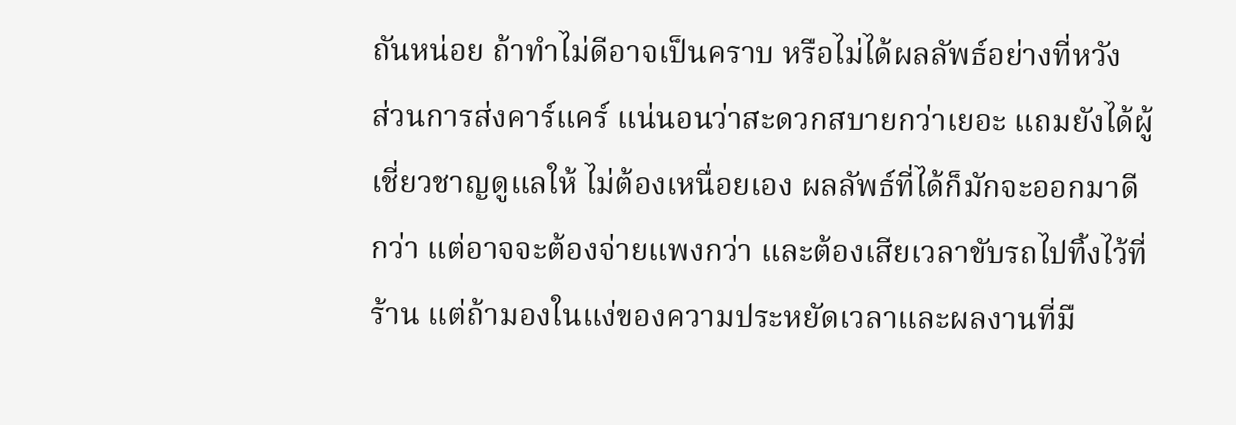ถันหน่อย ถ้าทำไม่ดีอาจเป็นคราบ หรือไม่ได้ผลลัพธ์อย่างที่หวัง
ส่วนการส่งคาร์แคร์ แน่นอนว่าสะดวกสบายกว่าเยอะ แถมยังได้ผู้เชี่ยวชาญดูแลให้ ไม่ต้องเหนื่อยเอง ผลลัพธ์ที่ได้ก็มักจะออกมาดีกว่า แต่อาจจะต้องจ่ายแพงกว่า และต้องเสียเวลาขับรถไปทิ้งไว้ที่ร้าน แต่ถ้ามองในแง่ของความประหยัดเวลาและผลงานที่มื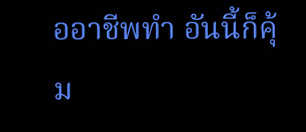ออาชีพทำ อันนี้ก็คุ้ม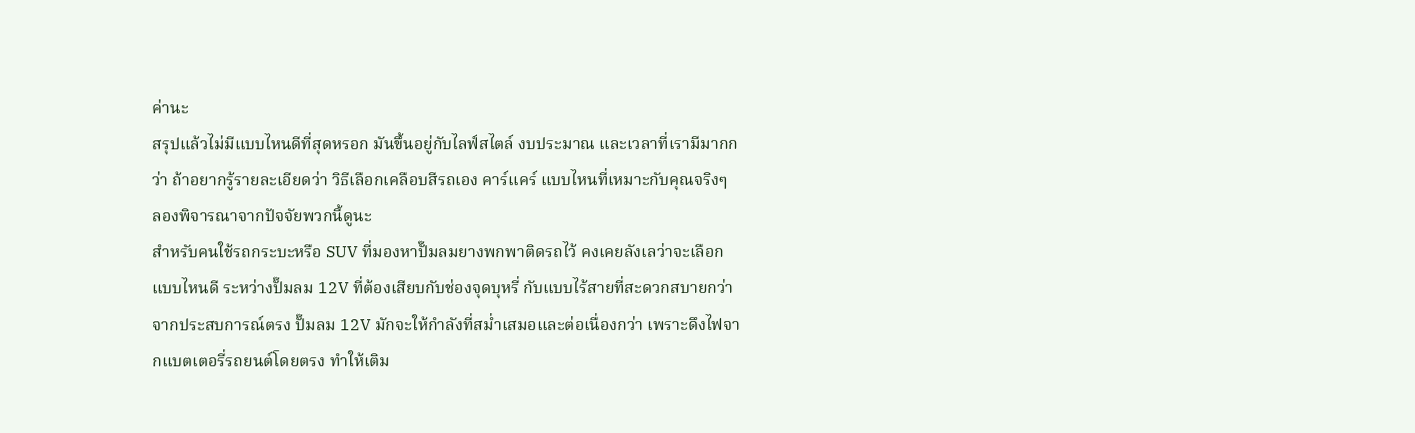ค่านะ
สรุปแล้วไม่มีแบบไหนดีที่สุดหรอก มันขึ้นอยู่กับไลฟ์สไตล์ งบประมาณ และเวลาที่เรามีมากกว่า ถ้าอยากรู้รายละเอียดว่า วิธีเลือกเคลือบสีรถเอง คาร์แคร์ แบบไหนที่เหมาะกับคุณจริงๆ ลองพิจารณาจากปัจจัยพวกนี้ดูนะ
สำหรับคนใช้รถกระบะหรือ SUV ที่มองหาปั๊มลมยางพกพาติดรถไว้ คงเคยลังเลว่าจะเลือกแบบไหนดี ระหว่างปั๊มลม 12V ที่ต้องเสียบกับช่องจุดบุหรี่ กับแบบไร้สายที่สะดวกสบายกว่า
จากประสบการณ์ตรง ปั๊มลม 12V มักจะให้กำลังที่สม่ำเสมอและต่อเนื่องกว่า เพราะดึงไฟจากแบตเตอรี่รถยนต์โดยตรง ทำให้เติม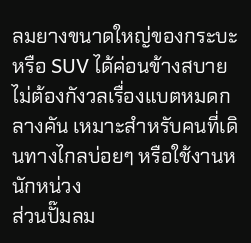ลมยางขนาดใหญ่ของกระบะหรือ SUV ได้ค่อนข้างสบาย ไม่ต้องกังวลเรื่องแบตหมดกลางคัน เหมาะสำหรับคนที่เดินทางไกลบ่อยๆ หรือใช้งานหนักหน่วง
ส่วนปั๊มลม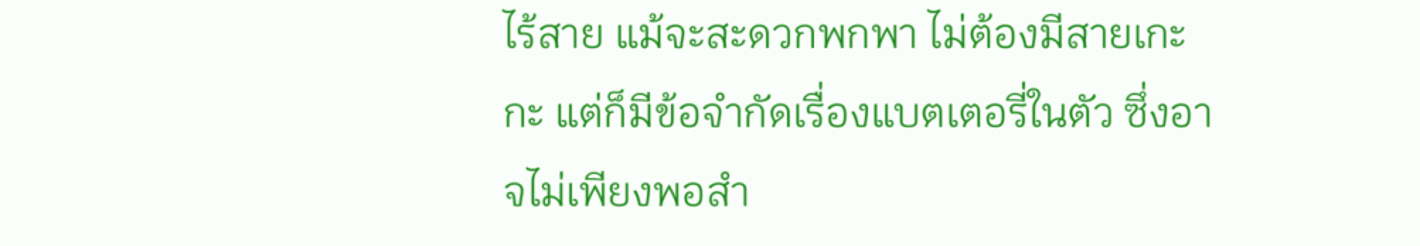ไร้สาย แม้จะสะดวกพกพา ไม่ต้องมีสายเกะกะ แต่ก็มีข้อจำกัดเรื่องแบตเตอรี่ในตัว ซึ่งอาจไม่เพียงพอสำ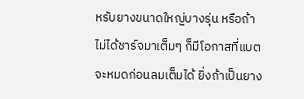หรับยางขนาดใหญ่บางรุ่น หรือถ้าไม่ได้ชาร์จมาเต็มๆ ก็มีโอกาสที่แบตจะหมดก่อนลมเต็มได้ ยิ่งถ้าเป็นยาง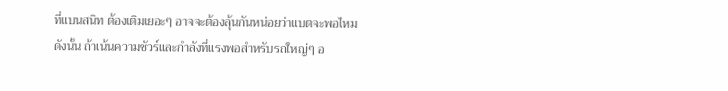ที่แบนสนิท ต้องเติมเยอะๆ อาจจะต้องลุ้นกันหน่อยว่าแบตจะพอไหม
ดังนั้น ถ้าเน้นความชัวร์และกำลังที่แรงพอสำหรับรถใหญ่ๆ อ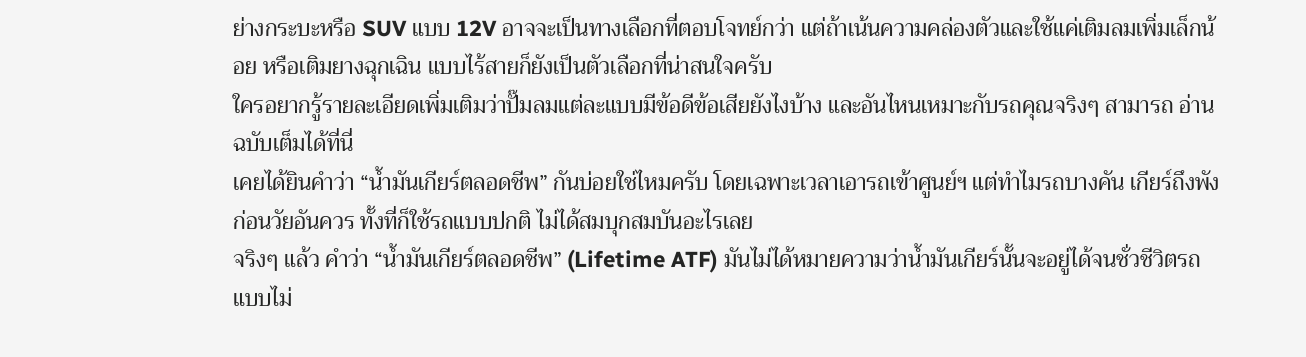ย่างกระบะหรือ SUV แบบ 12V อาจจะเป็นทางเลือกที่ตอบโจทย์กว่า แต่ถ้าเน้นความคล่องตัวและใช้แค่เติมลมเพิ่มเล็กน้อย หรือเติมยางฉุกเฉิน แบบไร้สายก็ยังเป็นตัวเลือกที่น่าสนใจครับ
ใครอยากรู้รายละเอียดเพิ่มเติมว่าปั๊มลมแต่ละแบบมีข้อดีข้อเสียยังไงบ้าง และอันไหนเหมาะกับรถคุณจริงๆ สามารถ อ่านฉบับเต็มได้ที่นี่
เคยได้ยินคำว่า “น้ำมันเกียร์ตลอดชีพ” กันบ่อยใช่ไหมครับ โดยเฉพาะเวลาเอารถเข้าศูนย์ฯ แต่ทำไมรถบางคัน เกียร์ถึงพังก่อนวัยอันควร ทั้งที่ก็ใช้รถแบบปกติ ไม่ได้สมบุกสมบันอะไรเลย
จริงๆ แล้ว คำว่า “น้ำมันเกียร์ตลอดชีพ” (Lifetime ATF) มันไม่ได้หมายความว่าน้ำมันเกียร์นั้นจะอยู่ได้จนชั่วชีวิตรถแบบไม่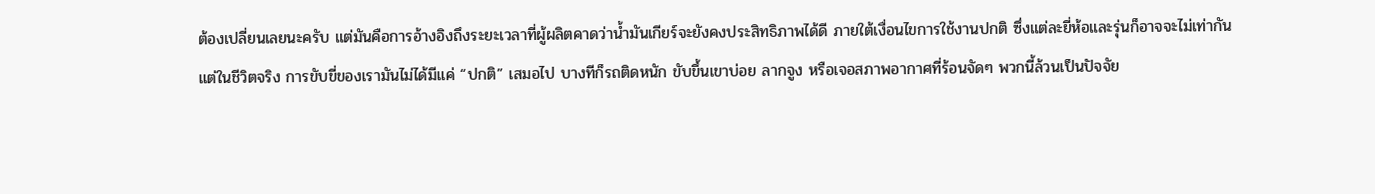ต้องเปลี่ยนเลยนะครับ แต่มันคือการอ้างอิงถึงระยะเวลาที่ผู้ผลิตคาดว่าน้ำมันเกียร์จะยังคงประสิทธิภาพได้ดี ภายใต้เงื่อนไขการใช้งานปกติ ซึ่งแต่ละยี่ห้อและรุ่นก็อาจจะไม่เท่ากัน
แต่ในชีวิตจริง การขับขี่ของเรามันไม่ได้มีแค่ “ปกติ” เสมอไป บางทีก็รถติดหนัก ขับขึ้นเขาบ่อย ลากจูง หรือเจอสภาพอากาศที่ร้อนจัดๆ พวกนี้ล้วนเป็นปัจจัย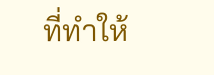ที่ทำให้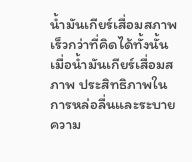น้ำมันเกียร์เสื่อมสภาพเร็วกว่าที่คิดได้ทั้งนั้น
เมื่อน้ำมันเกียร์เสื่อมสภาพ ประสิทธิภาพในการหล่อลื่นและระบายความ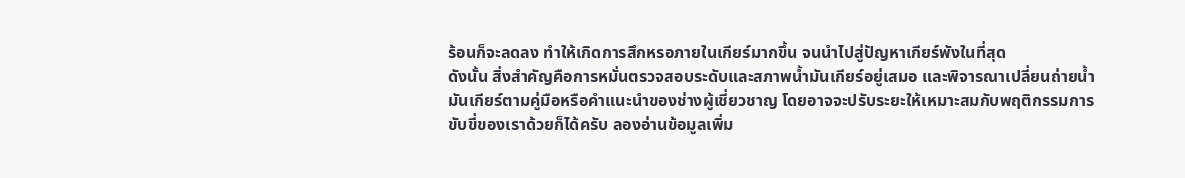ร้อนก็จะลดลง ทำให้เกิดการสึกหรอภายในเกียร์มากขึ้น จนนำไปสู่ปัญหาเกียร์พังในที่สุด
ดังนั้น สิ่งสำคัญคือการหมั่นตรวจสอบระดับและสภาพน้ำมันเกียร์อยู่เสมอ และพิจารณาเปลี่ยนถ่ายน้ำมันเกียร์ตามคู่มือหรือคำแนะนำของช่างผู้เชี่ยวชาญ โดยอาจจะปรับระยะให้เหมาะสมกับพฤติกรรมการขับขี่ของเราด้วยก็ได้ครับ ลองอ่านข้อมูลเพิ่ม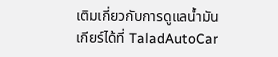เติมเกี่ยวกับการดูแลน้ำมันเกียร์ได้ที่ TaladAutoCar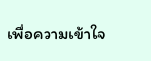เพื่อความเข้าใจ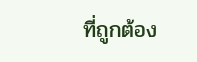ที่ถูกต้อง